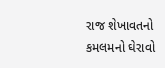રાજ શેખાવતનો કમલમનો ઘેરાવો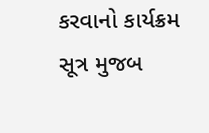કરવાનો કાર્યક્રમ
સૂત્ર મુજબ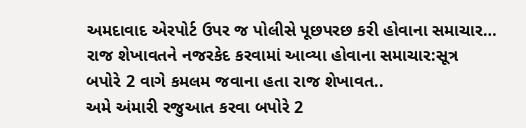અમદાવાદ એરપોર્ટ ઉપર જ પોલીસે પૂછપરછ કરી હોવાના સમાચાર…
રાજ શેખાવતને નજરકેદ કરવામાં આવ્યા હોવાના સમાચાર:સૂત્ર
બપોરે 2 વાગે કમલમ જવાના હતા રાજ શેખાવત..
અમે અંમારી રજુઆત કરવા બપોરે 2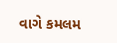વાગે કમલમ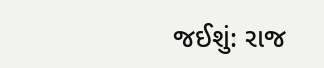જઈશું: રાજ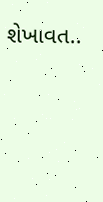શેખાવત..